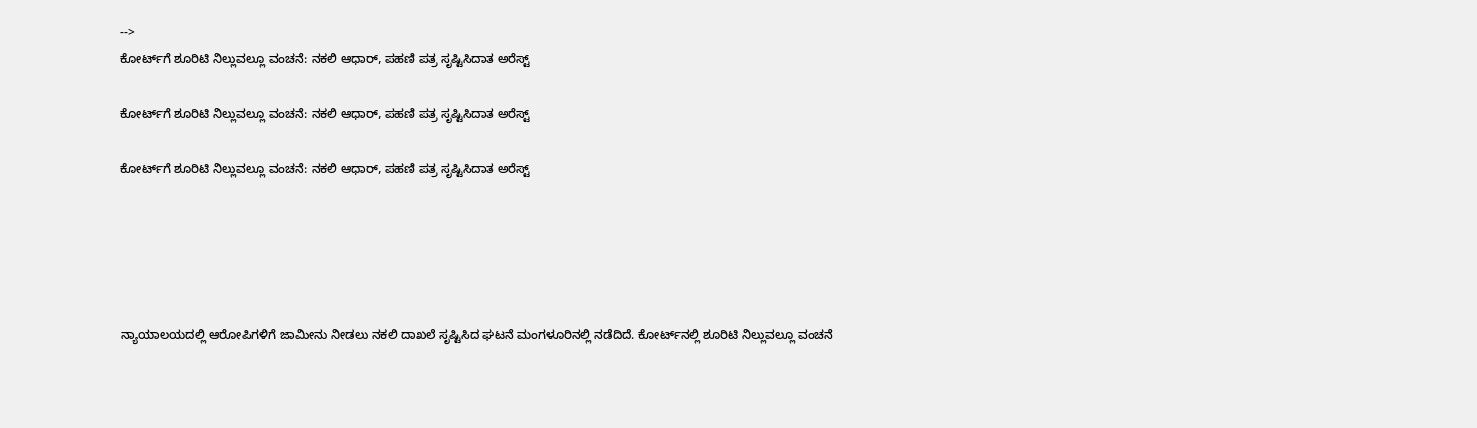-->
ಕೋರ್ಟ್‌ಗೆ ಶೂರಿಟಿ ನಿಲ್ಲುವಲ್ಲೂ ವಂಚನೆ: ನಕಲಿ ಆಧಾರ್, ಪಹಣಿ ಪತ್ರ ಸೃಷ್ಟಿಸಿದಾತ ಅರೆಸ್ಟ್‌

ಕೋರ್ಟ್‌ಗೆ ಶೂರಿಟಿ ನಿಲ್ಲುವಲ್ಲೂ ವಂಚನೆ: ನಕಲಿ ಆಧಾರ್, ಪಹಣಿ ಪತ್ರ ಸೃಷ್ಟಿಸಿದಾತ ಅರೆಸ್ಟ್‌

ಕೋರ್ಟ್‌ಗೆ ಶೂರಿಟಿ ನಿಲ್ಲುವಲ್ಲೂ ವಂಚನೆ: ನಕಲಿ ಆಧಾರ್, ಪಹಣಿ ಪತ್ರ ಸೃಷ್ಟಿಸಿದಾತ ಅರೆಸ್ಟ್‌





ನ್ಯಾಯಾಲಯದಲ್ಲಿ ಆರೋಪಿಗಳಿಗೆ ಜಾಮೀನು ನೀಡಲು ನಕಲಿ ದಾಖಲೆ ಸೃಷ್ಟಿಸಿದ ಘಟನೆ ಮಂಗಳೂರಿನಲ್ಲಿ ನಡೆದಿದೆ. ಕೋರ್ಟ್‌ನಲ್ಲಿ ಶೂರಿಟಿ ನಿಲ್ಲುವಲ್ಲೂ ವಂಚನೆ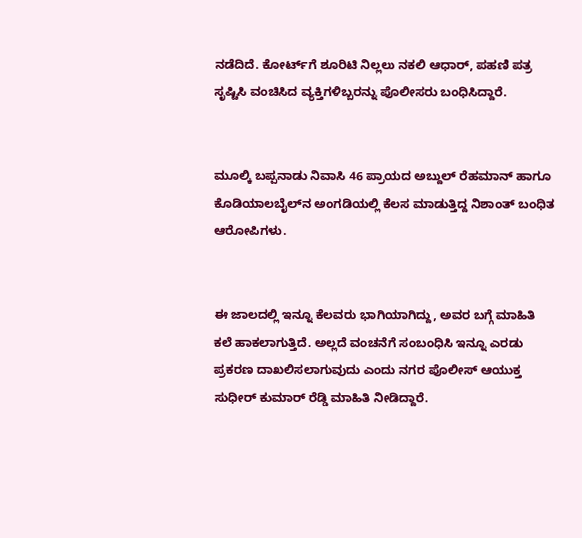ನಡೆದಿದೆ. ಕೋರ್ಟ್‌ಗೆ ಶೂರಿಟಿ ನಿಲ್ಲಲು ನಕಲಿ ಆಧಾರ್, ಪಹಣಿ ಪತ್ರ ಸೃಷ್ಟಿಸಿ ವಂಚಿಸಿದ ವ್ಯಕ್ತಿಗಳಿಬ್ಬರನ್ನು ಪೊಲೀಸರು ಬಂಧಿಸಿದ್ದಾರೆ.


ಮೂಲ್ಕಿ ಬಪ್ಪನಾಡು ನಿವಾಸಿ 46 ಪ್ರಾಯದ ಅಬ್ದುಲ್ ರೆಹಮಾನ್ ಹಾಗೂ ಕೊಡಿಯಾಲಬೈಲ್‌ನ ಅಂಗಡಿಯಲ್ಲಿ ಕೆಲಸ ಮಾಡುತ್ತಿದ್ದ ನಿಶಾಂತ್ ಬಂಧಿತ ಆರೋಪಿಗಳು.


ಈ ಜಾಲದಲ್ಲಿ ಇನ್ನೂ ಕೆಲವರು ಭಾಗಿಯಾಗಿದ್ದು, ಅವರ ಬಗ್ಗೆ ಮಾಹಿತಿ ಕಲೆ ಹಾಕಲಾಗುತ್ತಿದೆ. ಅಲ್ಲದೆ ವಂಚನೆಗೆ ಸಂಬಂಧಿಸಿ ಇನ್ನೂ ಎರಡು ಪ್ರಕರಣ ದಾಖಲಿಸಲಾಗುವುದು ಎಂದು ನಗರ ಪೊಲೀಸ್‌ ಆಯುಕ್ತ ಸುಧೀರ್‌ ಕುಮಾರ್‌ ರೆಡ್ಡಿ ಮಾಹಿತಿ ನೀಡಿದ್ದಾರೆ.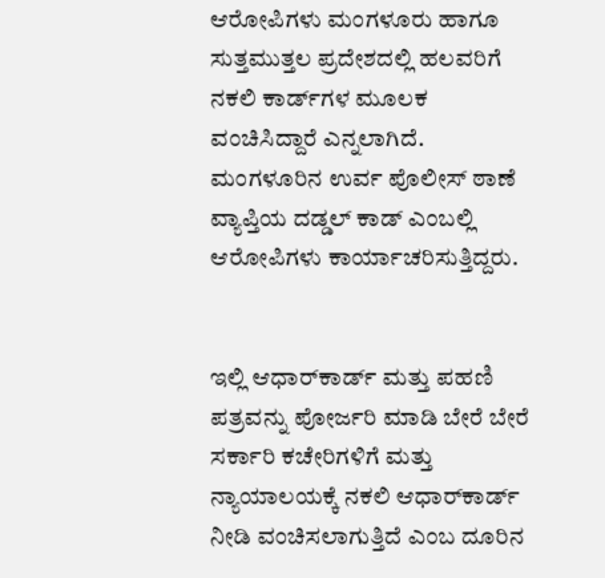ಆರೋಪಿಗಳು ಮಂಗಳೂರು ಹಾಗೂ ಸುತ್ತಮುತ್ತಲ ಪ್ರದೇಶದಲ್ಲಿ ಹಲವರಿಗೆ ನಕಲಿ ಕಾರ್ಡ್‌ಗಳ ಮೂಲಕ ವಂಚಿಸಿದ್ದಾರೆ ಎನ್ನಲಾಗಿದೆ. ಮಂಗಳೂರಿನ ಉರ್ವ ಪೊಲೀಸ್ ಠಾಣೆ ವ್ಯಾಪ್ತಿಯ ದಡ್ಡಲ್ ಕಾಡ್ ಎಂಬಲ್ಲಿ ಆರೋಪಿಗಳು ಕಾರ್ಯಾಚರಿಸುತ್ತಿದ್ದರು.


ಇಲ್ಲಿ ಆಧಾರ್‌ಕಾರ್ಡ್ ಮತ್ತು ಪಹಣಿ ಪತ್ರವನ್ನು ಪೋರ್ಜರಿ ಮಾಡಿ ಬೇರೆ ಬೇರೆ ಸರ್ಕಾರಿ ಕಚೇರಿಗಳಿಗೆ ಮತ್ತು ನ್ಯಾಯಾಲಯಕ್ಕೆ ನಕಲಿ ಆಧಾರ್‌ಕಾರ್ಡ್ ನೀಡಿ ವಂಚಿಸಲಾಗುತ್ತಿದೆ ಎಂಬ ದೂರಿನ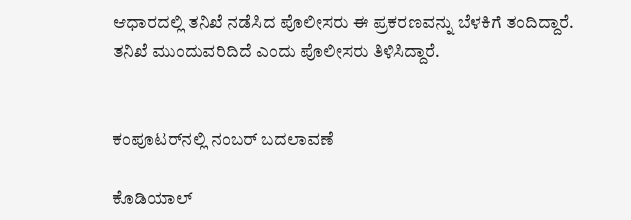ಆಧಾರದಲ್ಲಿ ತನಿಖೆ ನಡೆಸಿದ ಪೊಲೀಸರು ಈ ಪ್ರಕರಣವನ್ನು ಬೆಳಕಿಗೆ ತಂದಿದ್ದಾರೆ. ತನಿಖೆ ಮುಂದುವರಿದಿದೆ ಎಂದು ಪೊಲೀಸರು ತಿಳಿಸಿದ್ದಾರೆ.


ಕಂಪೂಟರ್‌ನಲ್ಲಿ ನಂಬರ್‌ ಬದಲಾವಣೆ

ಕೊಡಿಯಾಲ್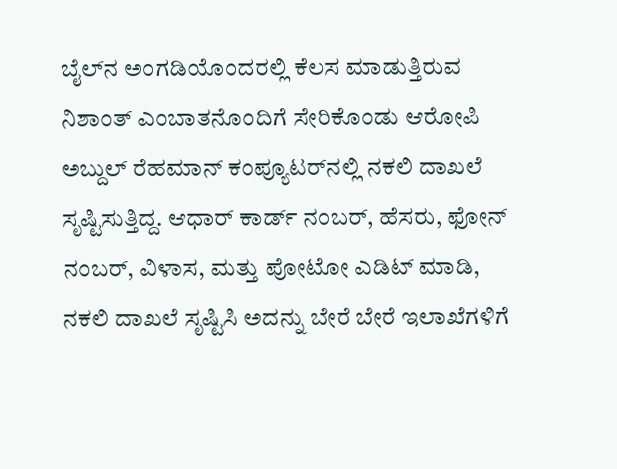ಬೈಲ್‌ನ ಅಂಗಡಿಯೊಂದರಲ್ಲಿ ಕೆಲಸ ಮಾಡುತ್ತಿರುವ ನಿಶಾಂತ್ ಎಂಬಾತನೊಂದಿಗೆ ಸೇರಿಕೊಂಡು ಆರೋಪಿ ಅಬ್ದುಲ್ ರೆಹಮಾನ್ ಕಂಪ್ಯೂಟರ್‌ನಲ್ಲಿ ನಕಲಿ ದಾಖಲೆ ಸೃಷ್ಟಿಸುತ್ತಿದ್ದ. ಆಧಾರ್ ಕಾರ್ಡ್‌ ನಂಬರ್, ಹೆಸರು, ಫೋನ್ ನಂಬರ್, ವಿಳಾಸ, ಮತ್ತು ಪೋಟೋ ಎಡಿಟ್ ಮಾಡಿ, ನಕಲಿ ದಾಖಲೆ ಸೃಷ್ಟಿಸಿ ಅದನ್ನು ಬೇರೆ ಬೇರೆ ಇಲಾಖೆಗಳಿಗೆ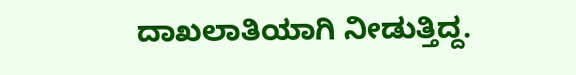ದಾಖಲಾತಿಯಾಗಿ ನೀಡುತ್ತಿದ್ದ.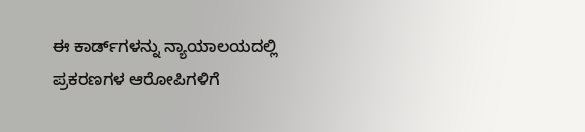ಈ ಕಾರ್ಡ್‌ಗಳನ್ನು ನ್ಯಾಯಾಲಯದಲ್ಲಿ ಪ್ರಕರಣಗಳ ಆರೋಪಿಗಳಿಗೆ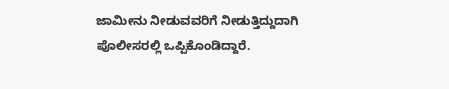ಜಾಮೀನು ನೀಡುವವರಿಗೆ ನೀಡುತ್ತಿದ್ದುದಾಗಿ ಪೊಲೀಸರಲ್ಲಿ ಒಪ್ಪಿಕೊಂಡಿದ್ದಾರೆ.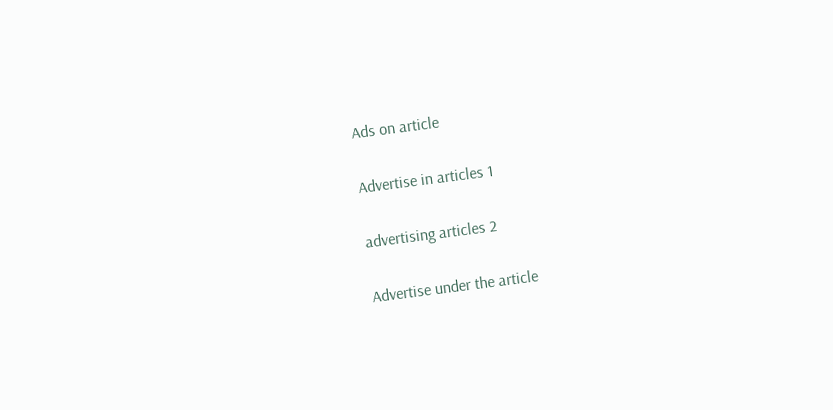Ads on article

Advertise in articles 1

advertising articles 2

Advertise under the article